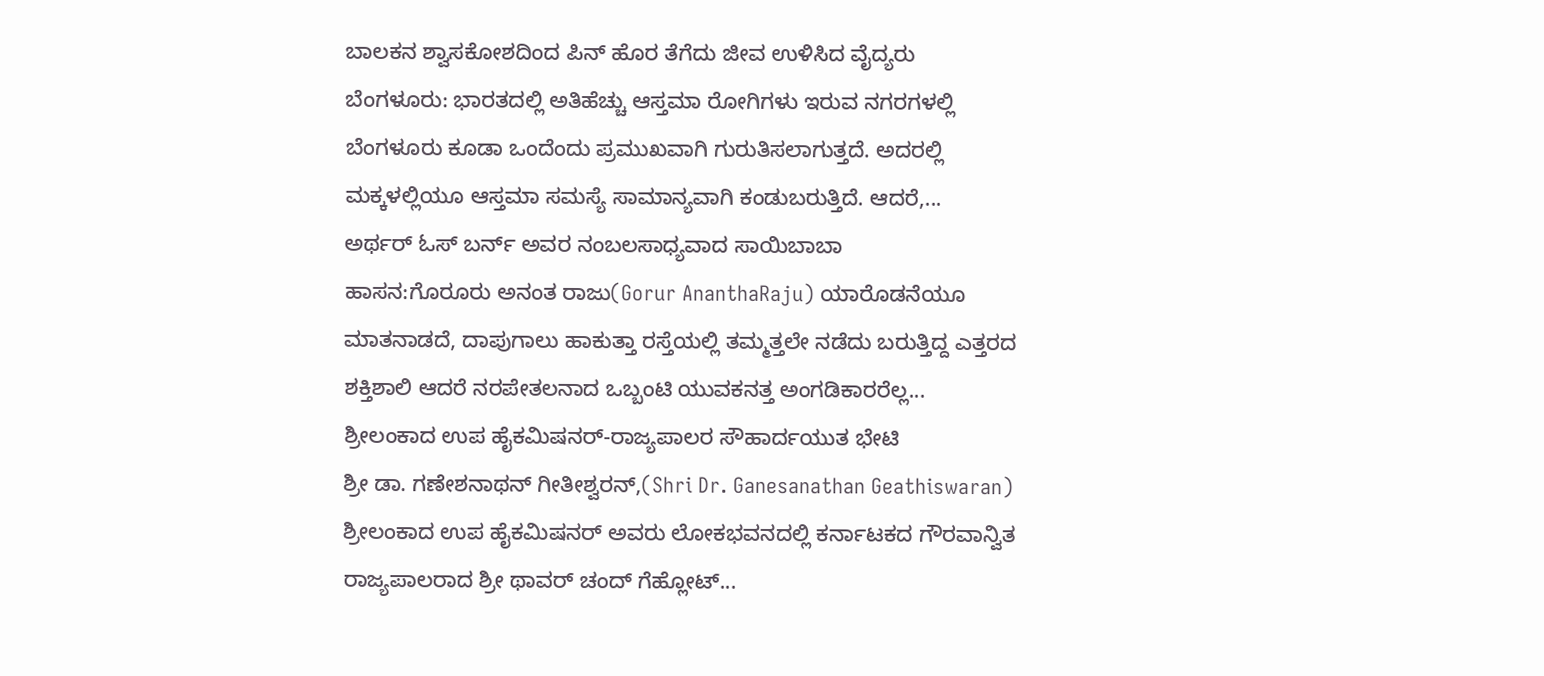ಬಾಲಕನ ಶ್ವಾಸಕೋಶದಿಂದ ಪಿನ್ ಹೊರ ತೆಗೆದು ಜೀವ ಉಳಿಸಿದ ವೈದ್ಯರು
ಬೆಂಗಳೂರು: ಭಾರತದಲ್ಲಿ ಅತಿಹೆಚ್ಚು ಆಸ್ತಮಾ ರೋಗಿಗಳು ಇರುವ ನಗರಗಳಲ್ಲಿ ಬೆಂಗಳೂರು ಕೂಡಾ ಒಂದೆಂದು ಪ್ರಮುಖವಾಗಿ ಗುರುತಿಸಲಾಗುತ್ತದೆ. ಅದರಲ್ಲಿ ಮಕ್ಕಳಲ್ಲಿಯೂ ಆಸ್ತಮಾ ಸಮಸ್ಯೆ ಸಾಮಾನ್ಯವಾಗಿ ಕಂಡುಬರುತ್ತಿದೆ. ಆದರೆ,...
ಅರ್ಥರ್ ಓಸ್ ಬರ್ನ್ ಅವರ ನಂಬಲಸಾಧ್ಯವಾದ ಸಾಯಿಬಾಬಾ
ಹಾಸನ:ಗೊರೂರು ಅನಂತ ರಾಜು(Gorur AnanthaRaju) ಯಾರೊಡನೆಯೂ ಮಾತನಾಡದೆ, ದಾಪುಗಾಲು ಹಾಕುತ್ತಾ ರಸ್ತೆಯಲ್ಲಿ ತಮ್ಮತ್ತಲೇ ನಡೆದು ಬರುತ್ತಿದ್ದ ಎತ್ತರದ ಶಕ್ತಿಶಾಲಿ ಆದರೆ ನರಪೇತಲನಾದ ಒಬ್ಬಂಟಿ ಯುವಕನತ್ತ ಅಂಗಡಿಕಾರರೆಲ್ಲ...
ಶ್ರೀಲಂಕಾದ ಉಪ ಹೈಕಮಿಷನರ್-ರಾಜ್ಯಪಾಲರ ಸೌಹಾರ್ದಯುತ ಭೇಟಿ
ಶ್ರೀ ಡಾ. ಗಣೇಶನಾಥನ್ ಗೀತೀಶ್ವರನ್,(Shri Dr. Ganesanathan Geathiswaran) ಶ್ರೀಲಂಕಾದ ಉಪ ಹೈಕಮಿಷನರ್ ಅವರು ಲೋಕಭವನದಲ್ಲಿ ಕರ್ನಾಟಕದ ಗೌರವಾನ್ವಿತ ರಾಜ್ಯಪಾಲರಾದ ಶ್ರೀ ಥಾವರ್ ಚಂದ್ ಗೆಹ್ಲೋಟ್...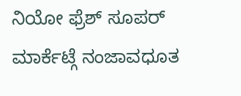ನಿಯೋ ಫ್ರೆಶ್ ಸೂಪರ್ ಮಾರ್ಕೆಟ್ಗೆ ನಂಜಾವಧೂತ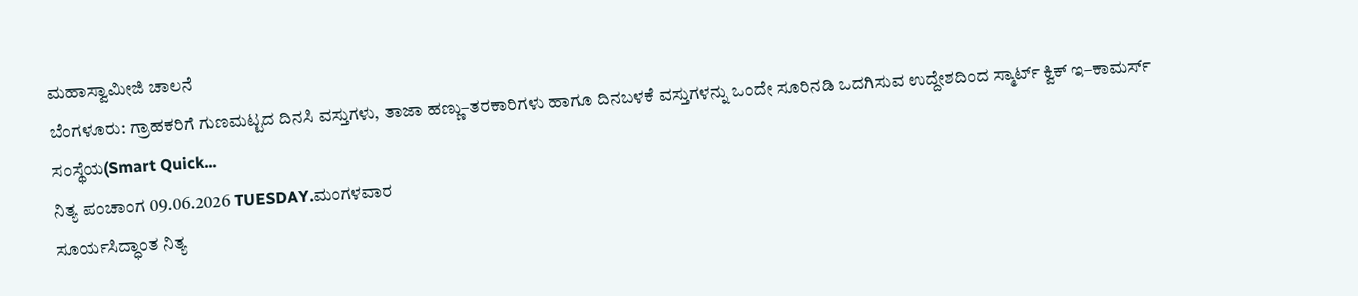ಮಹಾಸ್ವಾಮೀಜಿ ಚಾಲನೆ
ಬೆಂಗಳೂರು: ಗ್ರಾಹಕರಿಗೆ ಗುಣಮಟ್ಟದ ದಿನಸಿ ವಸ್ತುಗಳು, ತಾಜಾ ಹಣ್ಣು–ತರಕಾರಿಗಳು ಹಾಗೂ ದಿನಬಳಕೆ ವಸ್ತುಗಳನ್ನು ಒಂದೇ ಸೂರಿನಡಿ ಒದಗಿಸುವ ಉದ್ದೇಶದಿಂದ ಸ್ಮಾರ್ಟ್ ಕ್ವಿಕ್ ಇ–ಕಾಮರ್ಸ್ ಸಂಸ್ಥೆಯ(Smart Quick...
ನಿತ್ಯ ಪಂಚಾಂಗ 09.06.2026 TUESDAY.ಮಂಗಳವಾರ
ಸೂರ್ಯಸಿದ್ಧಾಂತ ನಿತ್ಯ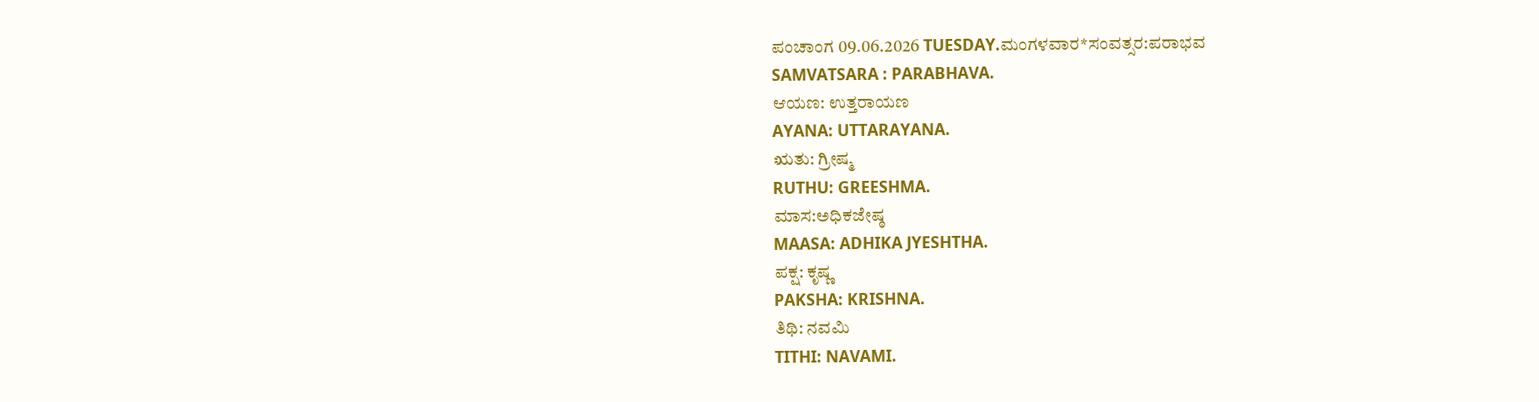ಪಂಚಾಂಗ 09.06.2026 TUESDAY.ಮಂಗಳವಾರ*ಸಂವತ್ಸರ:ಪರಾಭವ
SAMVATSARA : PARABHAVA.
ಆಯಣ: ಉತ್ತರಾಯಣ
AYANA: UTTARAYANA.
ಋತು: ಗ್ರೀಷ್ಮ
RUTHU: GREESHMA.
ಮಾಸ:ಅಧಿಕಜೇಷ್ಠ
MAASA: ADHIKA JYESHTHA.
ಪಕ್ಷ: ಕೃಷ್ಣ
PAKSHA: KRISHNA.
ತಿಥಿ: ನವಮಿ
TITHI: NAVAMI.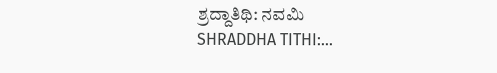ಶ್ರದ್ದಾತಿಥಿ: ನವಮಿ
SHRADDHA TITHI:...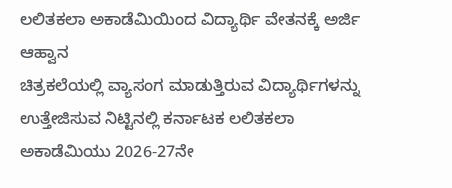ಲಲಿತಕಲಾ ಅಕಾಡೆಮಿಯಿಂದ ವಿದ್ಯಾರ್ಥಿ ವೇತನಕ್ಕೆ ಅರ್ಜಿ ಆಹ್ವಾನ
ಚಿತ್ರಕಲೆಯಲ್ಲಿ ವ್ಯಾಸಂಗ ಮಾಡುತ್ತಿರುವ ವಿದ್ಯಾರ್ಥಿಗಳನ್ನು ಉತ್ತೇಜಿಸುವ ನಿಟ್ಟಿನಲ್ಲಿ ಕರ್ನಾಟಕ ಲಲಿತಕಲಾ ಅಕಾಡೆಮಿಯು 2026-27ನೇ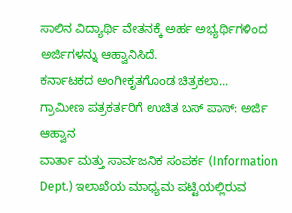ಸಾಲಿನ ವಿದ್ಯಾರ್ಥಿ ವೇತನಕ್ಕೆ ಅರ್ಹ ಅಭ್ಯರ್ಥಿಗಳಿಂದ ಅರ್ಜಿಗಳನ್ನು ಆಹ್ವಾನಿಸಿದೆ.
ಕರ್ನಾಟಕದ ಅಂಗೀಕೃತಗೊಂಡ ಚಿತ್ರಕಲಾ...
ಗ್ರಾಮೀಣ ಪತ್ರಕರ್ತರಿಗೆ ಉಚಿತ ಬಸ್ ಪಾಸ್: ಅರ್ಜಿ ಆಹ್ವಾನ
ವಾರ್ತಾ ಮತ್ತು ಸಾರ್ವಜನಿಕ ಸಂಪರ್ಕ (Information Dept.) ಇಲಾಖೆಯ ಮಾಧ್ಯಮ ಪಟ್ಟಿಯಲ್ಲಿರುವ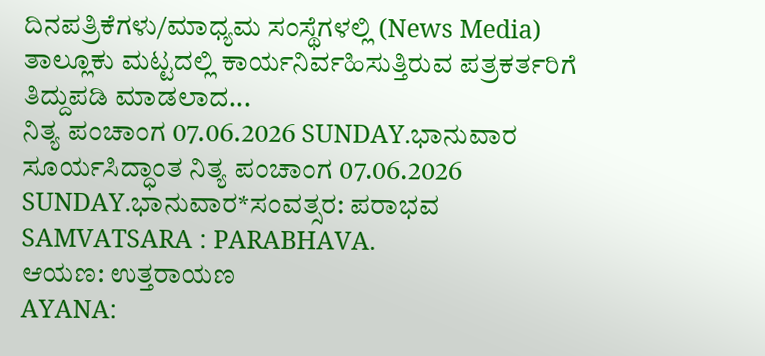ದಿನಪತ್ರಿಕೆಗಳು/ಮಾಧ್ಯಮ ಸಂಸ್ಥೆಗಳಲ್ಲಿ (News Media) ತಾಲ್ಲೂಕು ಮಟ್ಟದಲ್ಲಿ ಕಾರ್ಯನಿರ್ವಹಿಸುತ್ತಿರುವ ಪತ್ರಕರ್ತರಿಗೆ ತಿದ್ದುಪಡಿ ಮಾಡಲಾದ...
ನಿತ್ಯ ಪಂಚಾಂಗ 07.06.2026 SUNDAY.ಭಾನುವಾರ
ಸೂರ್ಯಸಿದ್ಧಾಂತ ನಿತ್ಯ ಪಂಚಾಂಗ 07.06.2026 SUNDAY.ಭಾನುವಾರ*ಸಂವತ್ಸರ: ಪರಾಭವ
SAMVATSARA : PARABHAVA.
ಆಯಣ: ಉತ್ತರಾಯಣ
AYANA: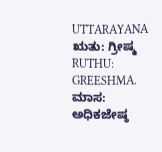UTTARAYANA
ಋತು: ಗ್ರೀಷ್ಮ
RUTHU: GREESHMA.
ಮಾಸ: ಅಧಿಕಜೇಷ್ಠ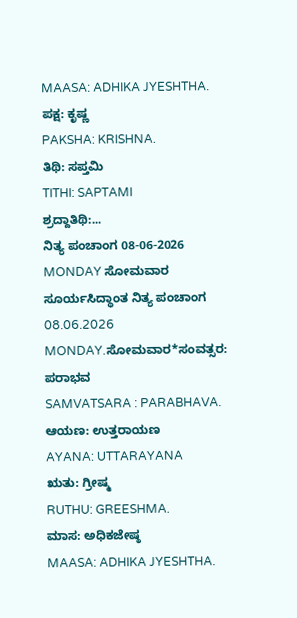MAASA: ADHIKA JYESHTHA.
ಪಕ್ಷ: ಕೃಷ್ಣ
PAKSHA: KRISHNA.
ತಿಥಿ: ಸಪ್ತಮಿ
TITHI: SAPTAMI
ಶ್ರದ್ದಾತಿಥಿ:...
ನಿತ್ಯ ಪಂಚಾಂಗ 08-06-2026 MONDAY ಸೋಮವಾರ
ಸೂರ್ಯಸಿದ್ಧಾಂತ ನಿತ್ಯ ಪಂಚಾಂಗ 08.06.2026 MONDAY.ಸೋಮವಾರ*ಸಂವತ್ಸರ: ಪರಾಭವ
SAMVATSARA : PARABHAVA.
ಆಯಣ: ಉತ್ತರಾಯಣ
AYANA: UTTARAYANA
ಋತು: ಗ್ರೀಷ್ಮ
RUTHU: GREESHMA.
ಮಾಸ: ಅಧಿಕಜೇಷ್ಠ
MAASA: ADHIKA JYESHTHA.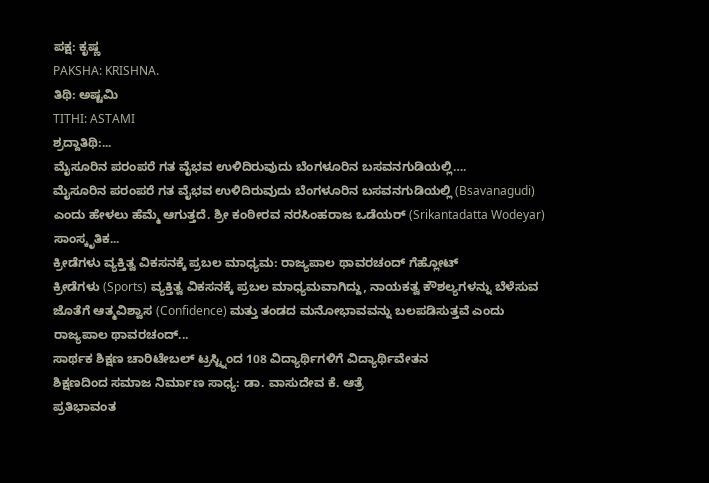ಪಕ್ಷ: ಕೃಷ್ಣ
PAKSHA: KRISHNA.
ತಿಥಿ: ಅಷ್ಟಮಿ
TITHI: ASTAMI
ಶ್ರದ್ದಾತಿಥಿ:...
ಮೈಸೂರಿನ ಪರಂಪರೆ ಗತ ವೈಭವ ಉಳಿದಿರುವುದು ಬೆಂಗಳೂರಿನ ಬಸವನಗುಡಿಯಲ್ಲಿ….
ಮೈಸೂರಿನ ಪರಂಪರೆ ಗತ ವೈಭವ ಉಳಿದಿರುವುದು ಬೆಂಗಳೂರಿನ ಬಸವನಗುಡಿಯಲ್ಲಿ (Bsavanagudi) ಎಂದು ಹೇಳಲು ಹೆಮ್ಮೆ ಆಗುತ್ತದೆ. ಶ್ರೀ ಕಂಠೀರವ ನರಸಿಂಹರಾಜ ಒಡೆಯರ್ (Srikantadatta Wodeyar) ಸಾಂಸ್ಕೃತಿಕ...
ಕ್ರೀಡೆಗಳು ವ್ಯಕ್ತಿತ್ವ ವಿಕಸನಕ್ಕೆ ಪ್ರಬಲ ಮಾಧ್ಯಮ: ರಾಜ್ಯಪಾಲ ಥಾವರಚಂದ್ ಗೆಹ್ಲೋಟ್
ಕ್ರೀಡೆಗಳು (Sports) ವ್ಯಕ್ತಿತ್ವ ವಿಕಸನಕ್ಕೆ ಪ್ರಬಲ ಮಾಧ್ಯಮವಾಗಿದ್ದು, ನಾಯಕತ್ವ ಕೌಶಲ್ಯಗಳನ್ನು ಬೆಳೆಸುವ ಜೊತೆಗೆ ಆತ್ಮವಿಶ್ವಾಸ (Confidence) ಮತ್ತು ತಂಡದ ಮನೋಭಾವವನ್ನು ಬಲಪಡಿಸುತ್ತವೆ ಎಂದು ರಾಜ್ಯಪಾಲ ಥಾವರಚಂದ್...
ಸಾರ್ಥಕ ಶಿಕ್ಷಣ ಚಾರಿಟೇಬಲ್ ಟ್ರಸ್ಟ್ನಿಂದ 108 ವಿದ್ಯಾರ್ಥಿಗಳಿಗೆ ವಿದ್ಯಾರ್ಥಿವೇತನ
ಶಿಕ್ಷಣದಿಂದ ಸಮಾಜ ನಿರ್ಮಾಣ ಸಾಧ್ಯ: ಡಾ. ವಾಸುದೇವ ಕೆ. ಆತ್ರೆ
ಪ್ರತಿಭಾವಂತ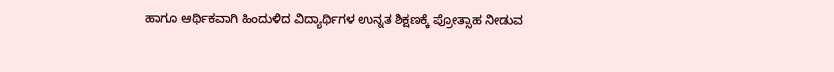ಹಾಗೂ ಆರ್ಥಿಕವಾಗಿ ಹಿಂದುಳಿದ ವಿದ್ಯಾರ್ಥಿಗಳ ಉನ್ನತ ಶಿಕ್ಷಣಕ್ಕೆ ಪ್ರೋತ್ಸಾಹ ನೀಡುವ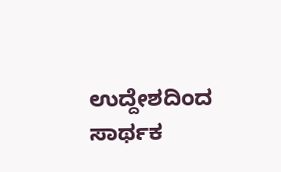ಉದ್ದೇಶದಿಂದ ಸಾರ್ಥಕ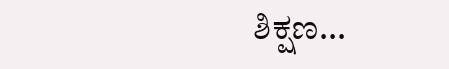ಶಿಕ್ಷಣ...